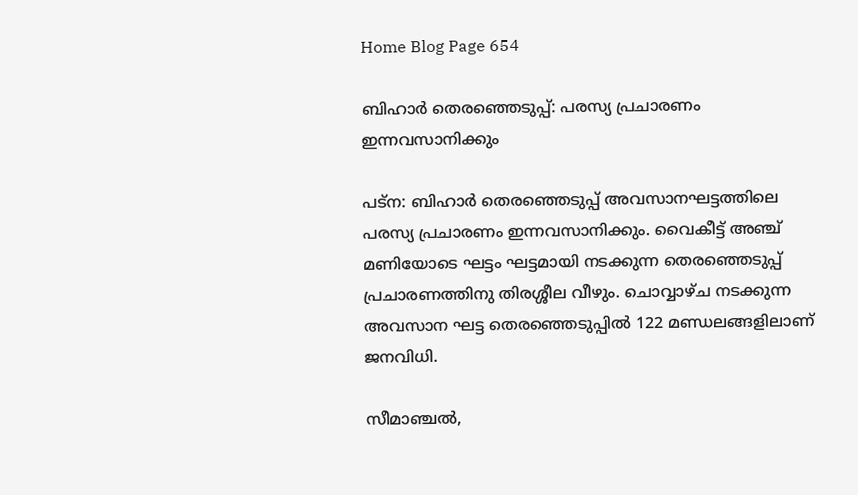Home Blog Page 654

ബിഹാർ തെരഞ്ഞെടുപ്പ്: പരസ്യ പ്രചാരണം ഇന്നവസാനിക്കും

പട്ന: ബിഹാർ തെരഞ്ഞെടുപ്പ് അവസാനഘട്ടത്തിലെ പരസ്യ പ്രചാരണം ഇന്നവസാനിക്കും. വൈകീട്ട് അഞ്ച് മണിയോടെ ഘട്ടം ഘട്ടമായി നടക്കുന്ന തെരഞ്ഞെടുപ്പ് പ്രചാരണത്തിനു തിരശ്ശീല വീഴും. ചൊവ്വാഴ്ച നടക്കുന്ന അവസാന ഘട്ട തെരഞ്ഞെടുപ്പിൽ 122 മണ്ഡലങ്ങളിലാണ് ജനവിധി.

സീമാഞ്ചൽ,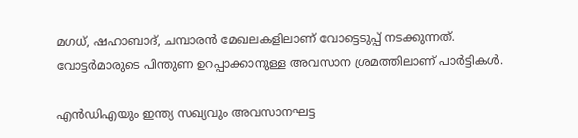മഗധ്, ഷഹാബാദ്, ചമ്പാരൻ മേഖലകളിലാണ് വോട്ടെടുപ്പ് നടക്കുന്നത്. വോട്ടർമാരുടെ പിന്തുണ ഉറപ്പാക്കാനുള്ള അവസാന ശ്രമത്തിലാണ് പാർട്ടികൾ.

എൻഡിഎയും ഇന്ത്യ സഖ്യവും അവസാനഘട്ട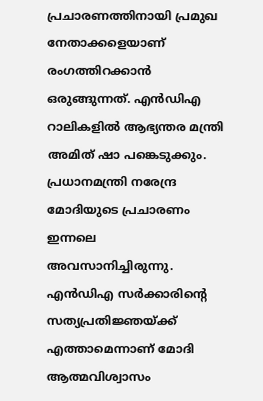പ്രചാരണത്തിനായി പ്രമുഖ നേതാക്കളെയാണ് രംഗത്തിറക്കാൻ ഒരുങ്ങുന്നത്. എൻഡിഎ റാലികളിൽ ആഭ്യന്തര മന്ത്രി അമിത് ഷാ പങ്കെടുക്കും.
പ്രധാനമന്ത്രി നരേന്ദ്ര മോദിയുടെ പ്രചാരണം ഇന്നലെ അവസാനിച്ചിരുന്നു. എൻഡിഎ സർക്കാരിന്റെ സത്യപ്രതിജ്ഞയ്ക്ക് എത്താമെന്നാണ് മോദി ആത്മവിശ്വാസം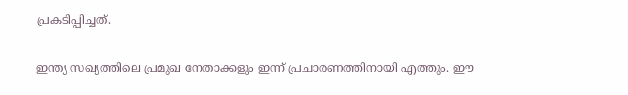പ്രകടിപ്പിച്ചത്.

ഇന്ത്യ സഖ്യത്തിലെ പ്രമുഖ നേതാക്കളും ഇന്ന് പ്രചാരണത്തിനായി എത്തും. ഈ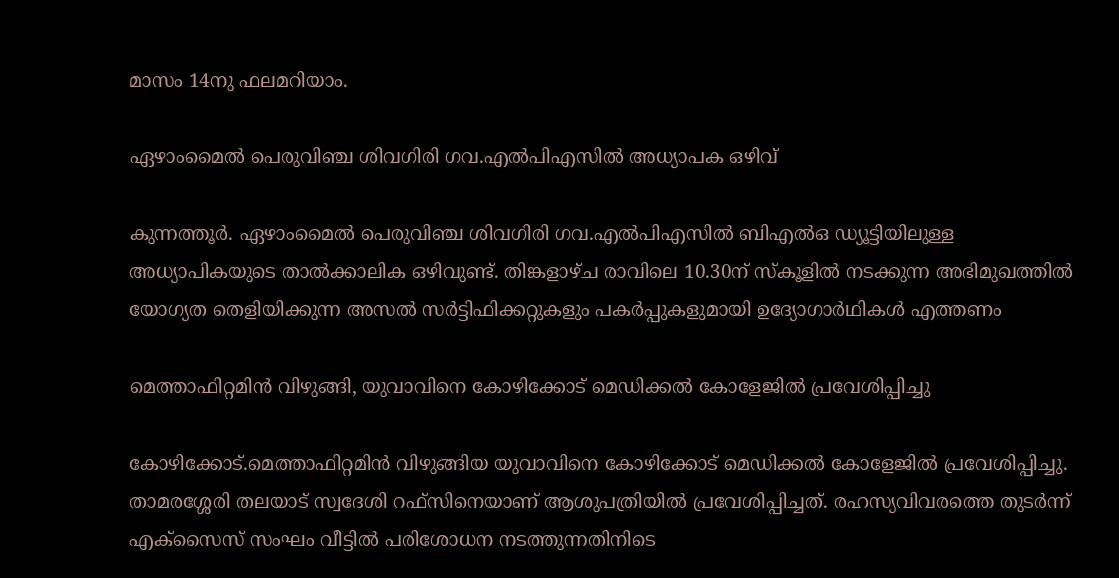മാസം 14നു ഫലമറിയാം.

ഏഴാംമൈല്‍ പെരുവിഞ്ച ശിവഗിരി ഗവ.എല്‍പിഎസില്‍ അധ്യാപക ഒഴിവ്

കുന്നത്തൂര്‍. ഏഴാംമൈല്‍ പെരുവിഞ്ച ശിവഗിരി ഗവ.എല്‍പിഎസില്‍ ബിഎല്‍ഒ ഡ്യൂട്ടിയിലുള്ള അധ്യാപികയുടെ താല്‍ക്കാലിക ഒഴിവുണ്ട്. തിങ്കളാഴ്ച രാവിലെ 10.30ന് സ്‌കൂളില്‍ നടക്കുന്ന അഭിമുഖത്തില്‍ യോഗ്യത തെളിയിക്കുന്ന അസല്‍ സര്‍ട്ടിഫിക്കറ്റുകളും പകര്‍പ്പുകളുമായി ഉദ്യോഗാര്‍ഥികള്‍ എത്തണം

മെത്താഫിറ്റമിൻ വിഴുങ്ങി, യുവാവിനെ കോഴിക്കോട് മെഡിക്കൽ കോളേജിൽ പ്രവേശിപ്പിച്ചു

കോഴിക്കോട്.മെത്താഫിറ്റമിൻ വിഴുങ്ങിയ യുവാവിനെ കോഴിക്കോട് മെഡിക്കൽ കോളേജിൽ പ്രവേശിപ്പിച്ചു. താമരശ്ശേരി തലയാട് സ്വദേശി റഫ്സിനെയാണ് ആശുപത്രിയിൽ പ്രവേശിപ്പിച്ചത്. രഹസ്യവിവരത്തെ തുടർന്ന് എക്സൈസ് സംഘം വീട്ടിൽ പരിശോധന നടത്തുന്നതിനിടെ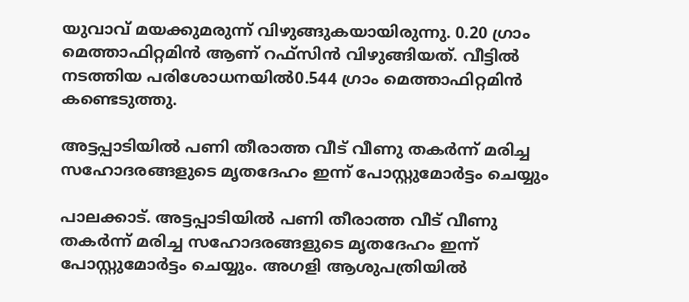യുവാവ് മയക്കുമരുന്ന് വിഴുങ്ങുകയായിരുന്നു. 0.20 ഗ്രാം മെത്താഫിറ്റമിൻ ആണ് റഫ്സിൻ വിഴുങ്ങിയത്. വീട്ടിൽ നടത്തിയ പരിശോധനയിൽ0.544 ഗ്രാം മെത്താഫിറ്റമിൻ കണ്ടെടുത്തു.

അട്ടപ്പാടിയിൽ പണി തീരാത്ത വീട് വീണു തകർന്ന് മരിച്ച സഹോദരങ്ങളുടെ മൃതദേഹം ഇന്ന് പോസ്റ്റുമോർട്ടം ചെയ്യും

പാലക്കാട്. അട്ടപ്പാടിയിൽ പണി തീരാത്ത വീട് വീണു തകർന്ന് മരിച്ച സഹോദരങ്ങളുടെ മൃതദേഹം ഇന്ന് പോസ്റ്റുമോർട്ടം ചെയ്യും. അഗളി ആശുപത്രിയിൽ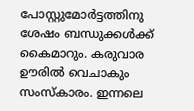പോസ്റ്റുമോർട്ടത്തിനു ശേഷം ബന്ധുക്കൾക്ക് കൈമാറും. കരുവാര ഊരിൽ വെചാകും സംസ്കാരം. ഇന്നലെ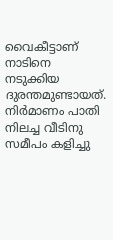വൈകീട്ടാണ് നാടിനെ നടുക്കിയ ദുരന്തമുണ്ടായത്. നിർമാണം പാതി നിലച്ച വീടിനു സമീപം കളിച്ചു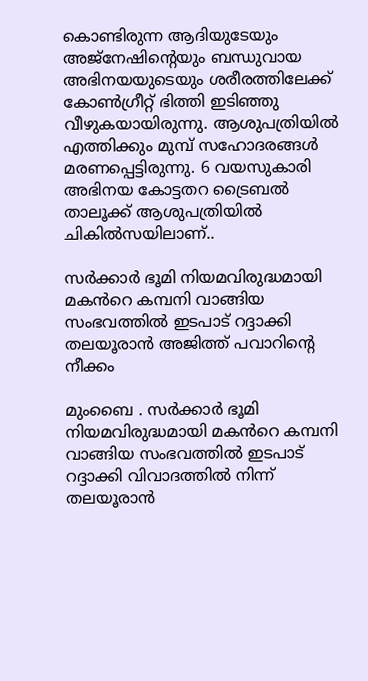കൊണ്ടിരുന്ന ആദിയുടേയും അജ്നേഷിന്റെയും ബന്ധുവായ അഭിനയയുടെയും ശരീരത്തിലേക്ക് കോൺഗ്രീറ്റ് ഭിത്തി ഇടിഞ്ഞു വീഴുകയായിരുന്നു. ആശുപത്രിയിൽ എത്തിക്കും മുമ്പ് സഹോദരങ്ങൾ മരണപ്പെട്ടിരുന്നു. 6 വയസുകാരി അഭിനയ കോട്ടതറ ട്രൈബൽ താലൂക്ക് ആശുപത്രിയിൽ ചികിൽസയിലാണ്..

സർക്കാർ ഭൂമി നിയമവിരുദ്ധമായി മകൻറെ കമ്പനി വാങ്ങിയ സംഭവത്തിൽ ഇടപാട് റദ്ദാക്കി തലയൂരാൻ അജിത്ത് പവാറിന്‍റെ നീക്കം

മുംബൈ . സർക്കാർ ഭൂമി നിയമവിരുദ്ധമായി മകൻറെ കമ്പനി വാങ്ങിയ സംഭവത്തിൽ ഇടപാട് റദ്ദാക്കി വിവാദത്തിൽ നിന്ന് തലയൂരാൻ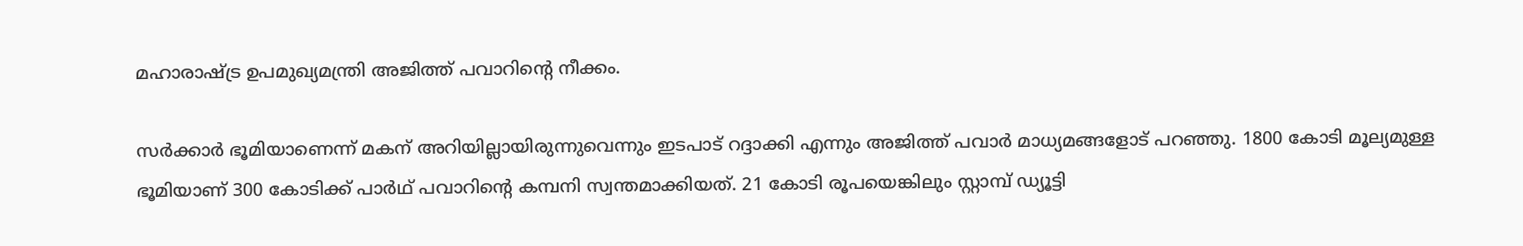മഹാരാഷ്ട്ര ഉപമുഖ്യമന്ത്രി അജിത്ത് പവാറിൻ്റെ നീക്കം.

സർക്കാർ ഭൂമിയാണെന്ന് മകന് അറിയില്ലായിരുന്നുവെന്നും ഇടപാട് റദ്ദാക്കി എന്നും അജിത്ത് പവാർ മാധ്യമങ്ങളോട് പറഞ്ഞു. 1800 കോടി മൂല്യമുള്ള ഭൂമിയാണ് 300 കോടിക്ക് പാർഥ് പവാറിന്റെ കമ്പനി സ്വന്തമാക്കിയത്. 21 കോടി രൂപയെങ്കിലും സ്റ്റാമ്പ് ഡ്യൂട്ടി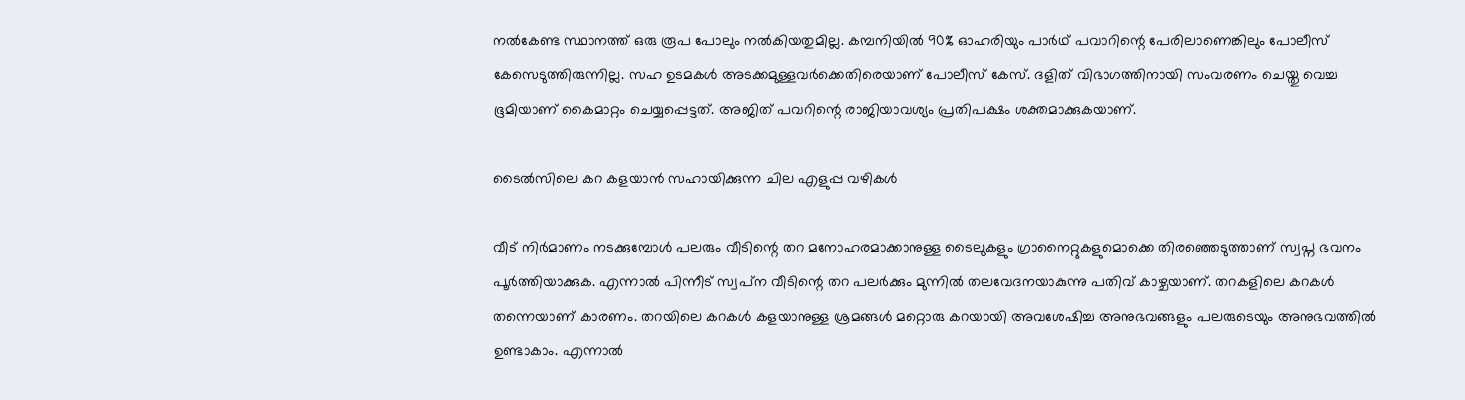നൽകേണ്ട സ്ഥാനത്ത് ഒരു രൂപ പോലും നൽകിയതുമില്ല. കമ്പനിയിൽ 90% ഓഹരിയും പാർഥ് പവാറിന്റെ പേരിലാണെങ്കിലും പോലീസ് കേസെടുത്തിരുന്നില്ല. സഹ ഉടമകൾ അടക്കമുള്ളവർക്കെതിരെയാണ് പോലീസ് കേസ്. ദളിത് വിഭാഗത്തിനായി സംവരണം ചെയ്തു വെച്ച ഭൂമിയാണ് കൈമാറ്റം ചെയ്യപ്പെട്ടത്. അജിത് പവറിന്റെ രാജിയാവശ്യം പ്രതിപക്ഷം ശക്തമാക്കുകയാണ്.

ടൈൽസിലെ കറ കളയാൻ സഹായിക്കുന്ന ചില എളുപ്പ വഴികൾ

വീട് നിർമാണം നടക്കുമ്പോൾ പലരും വീടിന്റെ തറ മനോഹരമാക്കാനുള്ള ടൈലുകളും ഗ്രാനൈറ്റുകളുമൊക്കെ തിരഞ്ഞെടുത്താണ് സ്വപ്ന ഭവനം പൂർത്തിയാക്കുക. എന്നാല്‍ പിന്നീട് സ്വപ്‌ന വീടിന്റെ തറ പലര്‍ക്കും മുന്നില്‍ തലവേദനയാകുന്നു പതിവ് കാഴ്ചയാണ്. തറകളിലെ കറകള്‍ തന്നെയാണ് കാരണം. തറയിലെ കറകള്‍ കളയാനുള്ള ശ്രമങ്ങള്‍ മറ്റൊരു കറയായി അവശേഷിച്ച അനുഭവങ്ങളും പലരുടെയും അനുഭവത്തില്‍ ഉണ്ടാകാം. എന്നാല്‍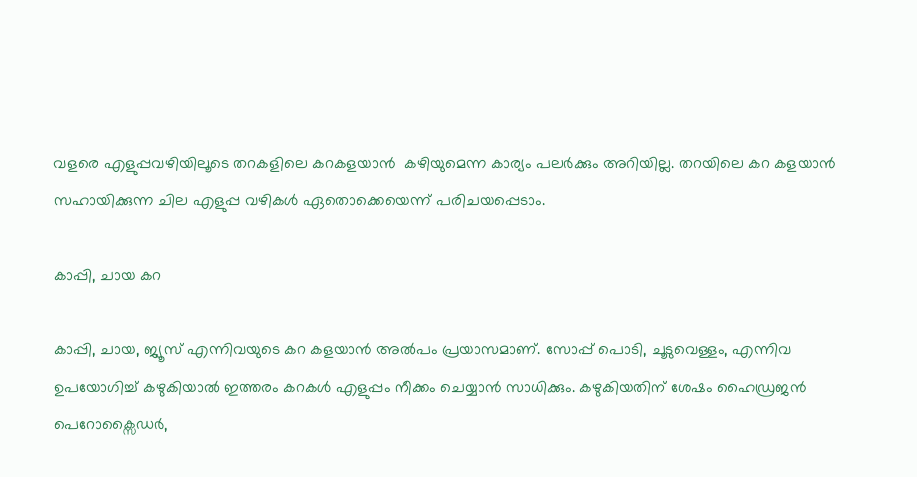വളരെ എളുപ്പവഴിയിലൂടെ തറകളിലെ കറകളയാന്‍  കഴിയുമെന്ന കാര്യം പലര്‍ക്കും അറിയില്ല. തറയിലെ കറ കളയാൻ സഹായിക്കുന്ന ചില എളുപ്പ വഴികൾ ഏതൊക്കെയെന്ന് പരിചയപ്പെടാം.

കാപ്പി, ചായ കറ

കാപ്പി, ചായ, ജ്യൂസ് എന്നിവയുടെ കറ കളയാൻ അൽപം പ്രയാസമാണ്. സോപ്പ് പൊടി, ചൂടുവെള്ളം, എന്നിവ ഉപയോഗിച്ച് കഴുകിയാൽ ഇത്തരം കറകൾ എളുപ്പം നീക്കം ചെയ്യാൻ സാധിക്കും. കഴുകിയതിന് ശേഷം ഹൈഡ്രജൻ പെറോക്സൈഡർ,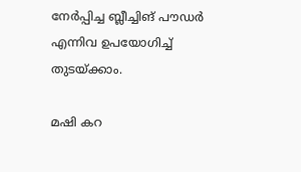നേർപ്പിച്ച ബ്ലീച്ചിങ് പൗഡർ എന്നിവ ഉപയോഗിച്ച് തുടയ്ക്കാം.

മഷി കറ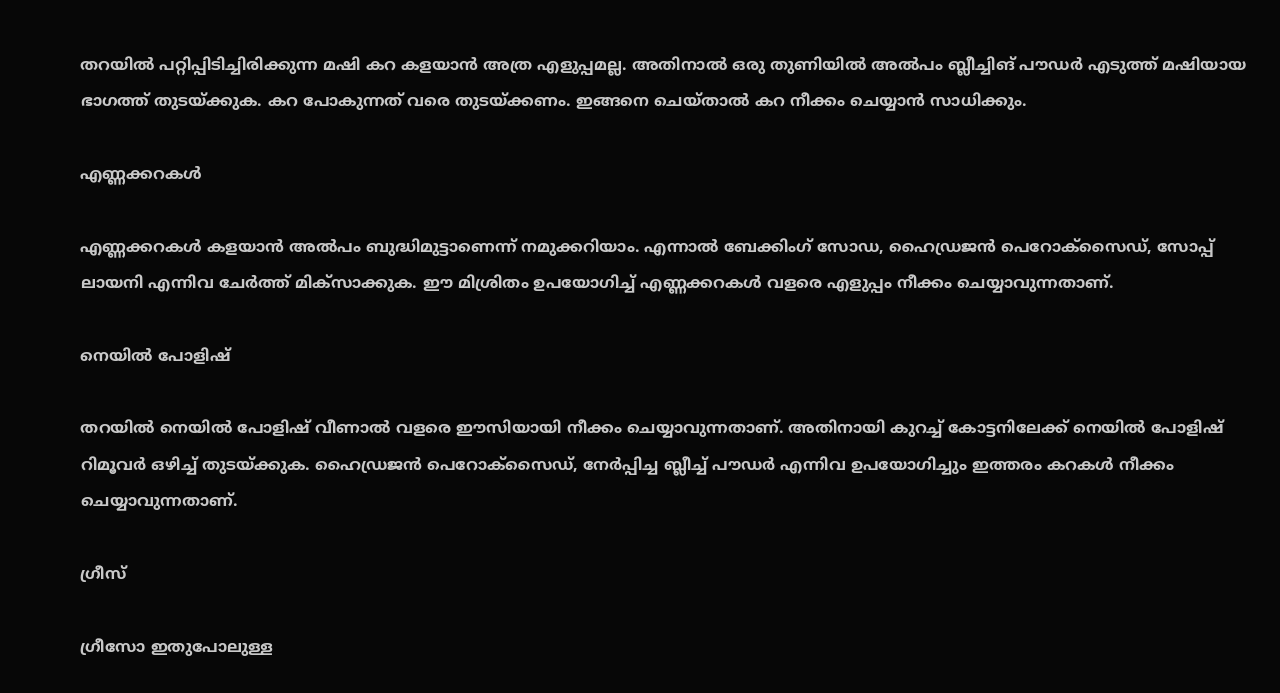തറയിൽ പറ്റിപ്പിടിച്ചിരിക്കുന്ന മഷി കറ കളയാൻ അത്ര എളുപ്പമല്ല. അതിനാൽ ഒരു തുണിയിൽ അൽപം ബ്ലീച്ചിങ് പൗഡർ എടുത്ത് മഷിയായ ഭാഗത്ത് തുടയ്ക്കുക. കറ പോകുന്നത് വരെ തുടയ്ക്കണം. ഇങ്ങനെ ചെയ്‌താൽ കറ നീക്കം ചെയ്യാൻ സാധിക്കും.

എണ്ണക്കറകൾ

എണ്ണക്കറകൾ കളയാൻ അൽപം ബുദ്ധിമുട്ടാണെന്ന് നമുക്കറിയാം. എന്നാൽ ബേക്കിംഗ് സോഡ, ഹൈഡ്രജൻ പെറോക്സൈഡ്, സോപ്പ് ലായനി എന്നിവ ചേർത്ത് മിക്‌സാക്കുക. ഈ മിശ്രിതം ഉപയോഗിച്ച് എണ്ണക്കറകൾ വളരെ എളുപ്പം നീക്കം ചെയ്യാവുന്നതാണ്.

നെയിൽ പോളിഷ്

തറയിൽ നെയിൽ പോളിഷ് വീണാൽ വളരെ ഈസിയായി നീക്കം ചെയ്യാവുന്നതാണ്. അതിനായി കുറച്ച് കോട്ടനിലേക്ക് നെയിൽ പോളിഷ് റിമൂവർ ഒഴിച്ച് തുടയ്ക്കുക. ഹൈഡ്രജന്‍ പെറോക്‌സൈഡ്, നേര്‍പ്പിച്ച ബ്ലീച്ച് പൗഡർ എന്നിവ ഉപയോഗിച്ചും ഇത്തരം കറകൾ നീക്കം ചെയ്യാവുന്നതാണ്.

ഗ്രീസ്

ഗ്രീസോ ഇതുപോലുള്ള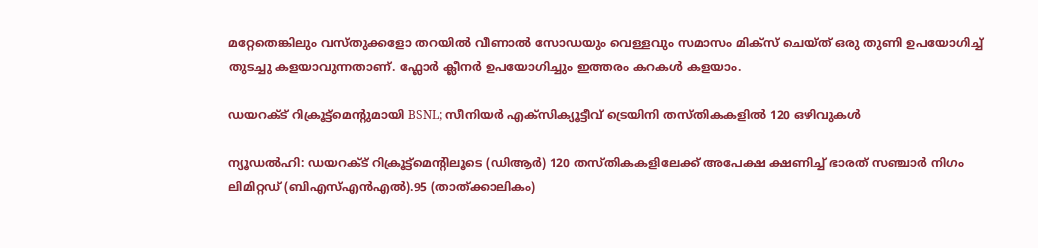മറ്റേതെങ്കിലും വസ്‌തുക്കളോ തറയില്‍ വീണാല്‍ സോഡയും വെള്ളവും സമാസം മിക്‌സ് ചെയ്‌ത് ഒരു തുണി ഉപയോഗിച്ച് തുടച്ചു കളയാവുന്നതാണ്. ഫ്ലോര്‍ ക്ലീനർ ഉപയോഗിച്ചും ഇത്തരം കറകൾ കളയാം.

ഡയറക്ട് റിക്രൂട്ട്‌മെന്റുമായി BSNL; സീനിയര്‍ എക്‌സിക്യൂട്ടീവ് ട്രെയിനി തസ്തികകളില്‍ 120 ഒഴിവുകള്‍

ന്യൂഡല്‍ഹി: ഡയറക്ട് റിക്രൂട്ട്‌മെന്റിലൂടെ (ഡിആര്‍) 120 തസ്തികകളിലേക്ക് അപേക്ഷ ക്ഷണിച്ച് ഭാരത് സഞ്ചാര്‍ നിഗം ലിമിറ്റഡ് (ബിഎസ്എന്‍എല്‍).95 (താത്ക്കാലികം)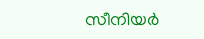സീനിയര്‍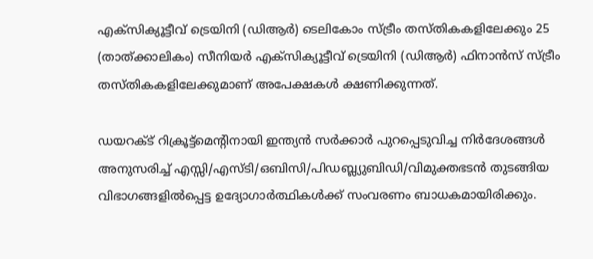എക്‌സിക്യൂട്ടീവ് ട്രെയിനി (ഡിആര്‍) ടെലികോം സ്ട്രീം തസ്തികകളിലേക്കും 25 (താത്ക്കാലികം) സീനിയര്‍ എക്‌സിക്യൂട്ടീവ് ട്രെയിനി (ഡിആര്‍) ഫിനാന്‍സ് സ്ട്രീം തസ്തികകളിലേക്കുമാണ് അപേക്ഷകള്‍ ക്ഷണിക്കുന്നത്.

ഡയറക്ട് റിക്രൂട്ട്‌മെന്റിനായി ഇന്ത്യന്‍ സര്‍ക്കാര്‍ പുറപ്പെടുവിച്ച നിര്‍ദേശങ്ങള്‍ അനുസരിച്ച് എസ്സി/എസ്ടി/ഒബിസി/പിഡബ്ല്യുബിഡി/വിമുക്തഭടന്‍ തുടങ്ങിയ വിഭാഗങ്ങളില്‍പ്പെട്ട ഉദ്യോഗാര്‍ത്ഥികള്‍ക്ക് സംവരണം ബാധകമായിരിക്കും.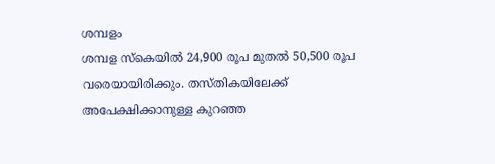ശമ്പളം
ശമ്പള സ്‌കെയില്‍ 24,900 രൂപ മുതല്‍ 50,500 രൂപ വരെയായിരിക്കും. തസ്തികയിലേക്ക് അപേക്ഷിക്കാനുള്ള കുറഞ്ഞ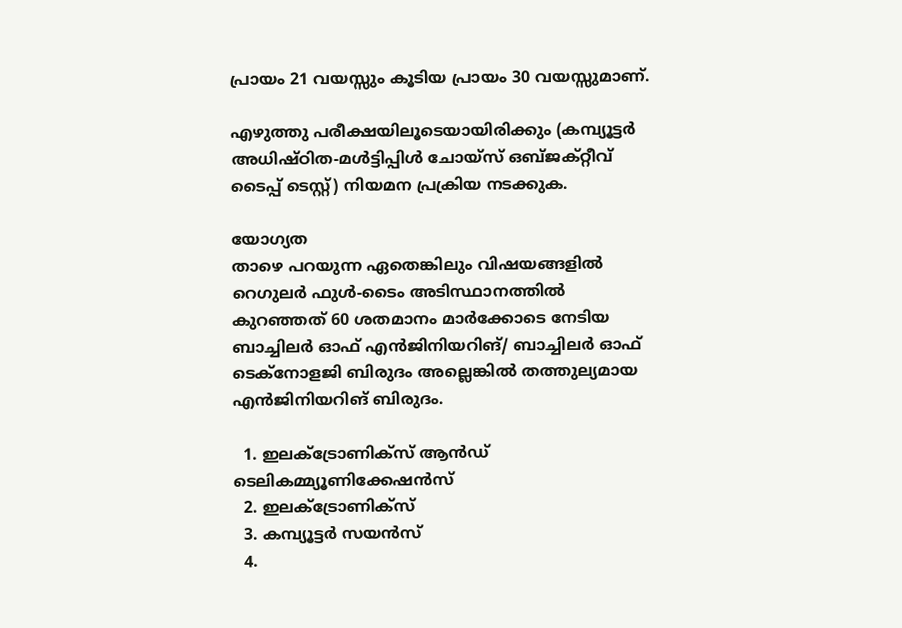പ്രായം 21 വയസ്സും കൂടിയ പ്രായം 30 വയസ്സുമാണ്.

എഴുത്തു പരീക്ഷയിലൂടെയായിരിക്കും (കമ്പ്യൂട്ടര്‍ അധിഷ്ഠിത-മള്‍ട്ടിപ്പിള്‍ ചോയ്‌സ് ഒബ്ജക്റ്റീവ് ടൈപ്പ് ടെസ്റ്റ്) നിയമന പ്രക്രിയ നടക്കുക.

യോഗ്യത
താഴെ പറയുന്ന ഏതെങ്കിലും വിഷയങ്ങളില്‍ റെഗുലര്‍ ഫുള്‍-ടൈം അടിസ്ഥാനത്തില്‍ കുറഞ്ഞത് 60 ശതമാനം മാര്‍ക്കോടെ നേടിയ ബാച്ചിലര്‍ ഓഫ് എന്‍ജിനിയറിങ്/ ബാച്ചിലര്‍ ഓഫ് ടെക്‌നോളജി ബിരുദം അല്ലെങ്കില്‍ തത്തുല്യമായ എന്‍ജിനിയറിങ് ബിരുദം.

  1. ഇലക്ട്രോണിക്‌സ് ആന്‍ഡ് ടെലികമ്മ്യൂണിക്കേഷന്‍സ്
  2. ഇലക്ട്രോണിക്‌സ്
  3. കമ്പ്യൂട്ടര്‍ സയന്‍സ്
  4.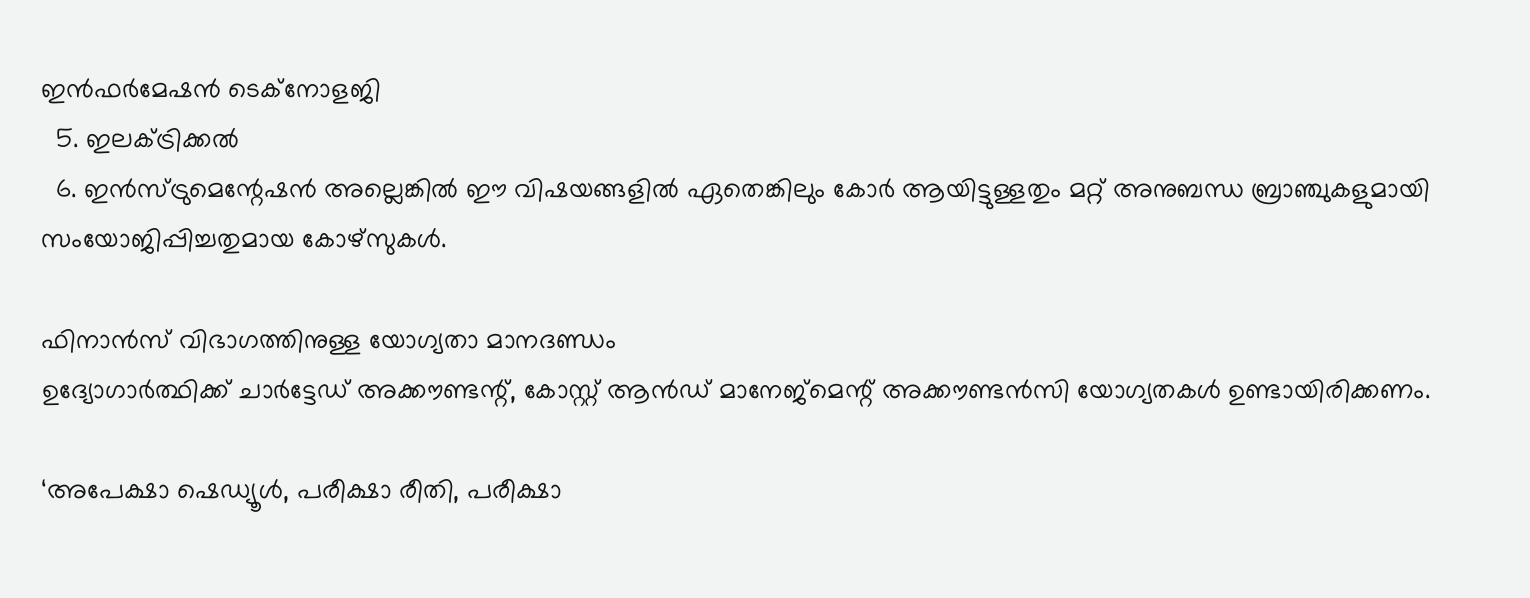ഇന്‍ഫര്‍മേഷന്‍ ടെക്‌നോളജി
  5. ഇലക്ട്രിക്കല്‍
  6. ഇന്‍സ്ട്രുമെന്റേഷന്‍ അല്ലെങ്കില്‍ ഈ വിഷയങ്ങളില്‍ ഏതെങ്കിലും കോര്‍ ആയിട്ടുള്ളതും മറ്റ് അനുബന്ധ ബ്രാഞ്ചുകളുമായി സംയോജിപ്പിച്ചതുമായ കോഴ്‌സുകള്‍.

ഫിനാന്‍സ് വിഭാഗത്തിനുള്ള യോഗ്യതാ മാനദണ്ഡം
ഉദ്യോഗാര്‍ത്ഥിക്ക് ചാര്‍ട്ടേഡ് അക്കൗണ്ടന്റ്, കോസ്റ്റ് ആന്‍ഡ് മാനേജ്‌മെന്റ് അക്കൗണ്ടന്‍സി യോഗ്യതകള്‍ ഉണ്ടായിരിക്കണം.

‘അപേക്ഷാ ഷെഡ്യൂള്‍, പരീക്ഷാ രീതി, പരീക്ഷാ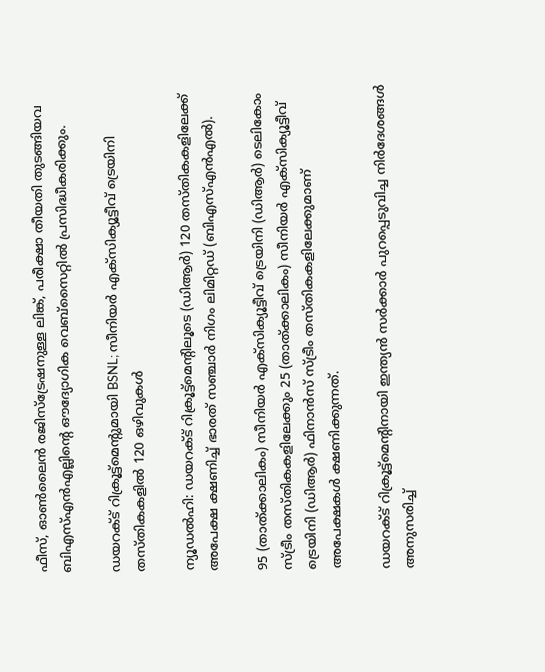ഫീസ്, ഓണ്‍ലൈന്‍ രജിസ്‌ട്രേഷനുള്ള ലിങ്ക്, പരീക്ഷാ തീയതി തുടങ്ങിയവ ബിഎസ്എന്‍എല്ലിന്റെ ഔദ്യോഗിക വെബ്‌സൈറ്റിൽ പ്രസിദ്ധീകരിക്കും.

ഡയറക്ട് റിക്രൂട്ട്‌മെന്റുമായി BSNL; സീനിയര്‍ എക്‌സിക്യൂട്ടീവ് ട്രെയിനി തസ്തികകളില്‍ 120 ഒഴിവുകള്‍

ന്യൂഡല്‍ഹി: ഡയറക്ട് റിക്രൂട്ട്‌മെന്റിലൂടെ (ഡിആര്‍) 120 തസ്തികകളിലേക്ക് അപേക്ഷ ക്ഷണിച്ച് ഭാരത് സഞ്ചാര്‍ നിഗം ലിമിറ്റഡ് (ബിഎസ്എന്‍എല്‍).

95 (താത്ക്കാലികം) സീനിയര്‍ എക്‌സിക്യൂട്ടീവ് ട്രെയിനി (ഡിആര്‍) ടെലികോം സ്ട്രീം തസ്തികകളിലേക്കും 25 (താത്ക്കാലികം) സീനിയര്‍ എക്‌സിക്യൂട്ടീവ് ട്രെയിനി (ഡിആര്‍) ഫിനാന്‍സ് സ്ട്രീം തസ്തികകളിലേക്കുമാണ് അപേക്ഷകള്‍ ക്ഷണിക്കുന്നത്.

ഡയറക്ട് റിക്രൂട്ട്‌മെന്റിനായി ഇന്ത്യന്‍ സര്‍ക്കാര്‍ പുറപ്പെടുവിച്ച നിര്‍ദേശങ്ങള്‍ അനുസരിച്ച്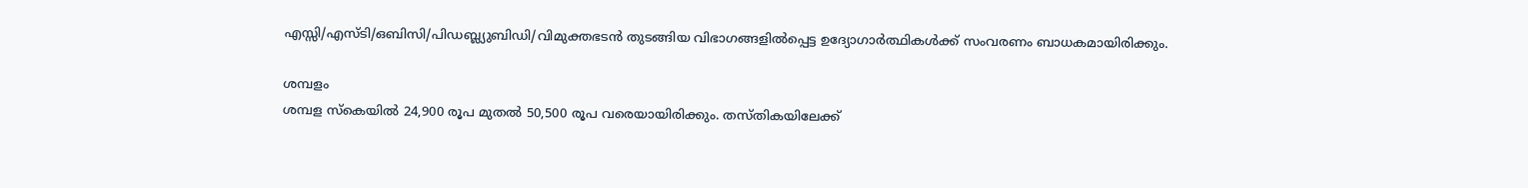എസ്സി/എസ്ടി/ഒബിസി/പിഡബ്ല്യുബിഡി/വിമുക്തഭടന്‍ തുടങ്ങിയ വിഭാഗങ്ങളില്‍പ്പെട്ട ഉദ്യോഗാര്‍ത്ഥികള്‍ക്ക് സംവരണം ബാധകമായിരിക്കും.

ശമ്പളം
ശമ്പള സ്‌കെയില്‍ 24,900 രൂപ മുതല്‍ 50,500 രൂപ വരെയായിരിക്കും. തസ്തികയിലേക്ക്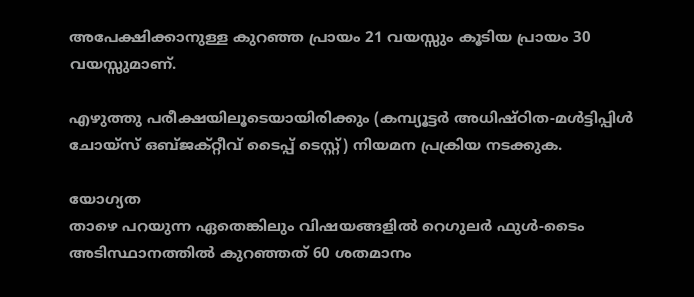അപേക്ഷിക്കാനുള്ള കുറഞ്ഞ പ്രായം 21 വയസ്സും കൂടിയ പ്രായം 30 വയസ്സുമാണ്.

എഴുത്തു പരീക്ഷയിലൂടെയായിരിക്കും (കമ്പ്യൂട്ടര്‍ അധിഷ്ഠിത-മള്‍ട്ടിപ്പിള്‍ ചോയ്‌സ് ഒബ്ജക്റ്റീവ് ടൈപ്പ് ടെസ്റ്റ്) നിയമന പ്രക്രിയ നടക്കുക.

യോഗ്യത
താഴെ പറയുന്ന ഏതെങ്കിലും വിഷയങ്ങളില്‍ റെഗുലര്‍ ഫുള്‍-ടൈം അടിസ്ഥാനത്തില്‍ കുറഞ്ഞത് 60 ശതമാനം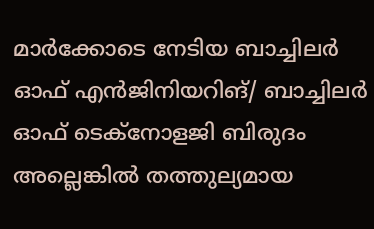മാര്‍ക്കോടെ നേടിയ ബാച്ചിലര്‍ ഓഫ് എന്‍ജിനിയറിങ്/ ബാച്ചിലര്‍ ഓഫ് ടെക്‌നോളജി ബിരുദം അല്ലെങ്കില്‍ തത്തുല്യമായ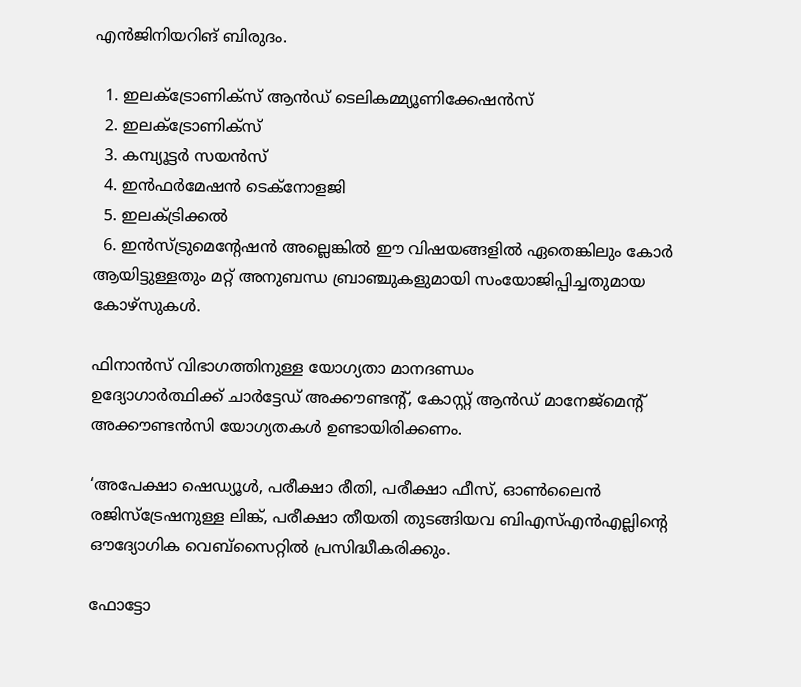എന്‍ജിനിയറിങ് ബിരുദം.

  1. ഇലക്ട്രോണിക്‌സ് ആന്‍ഡ് ടെലികമ്മ്യൂണിക്കേഷന്‍സ്
  2. ഇലക്ട്രോണിക്‌സ്
  3. കമ്പ്യൂട്ടര്‍ സയന്‍സ്
  4. ഇന്‍ഫര്‍മേഷന്‍ ടെക്‌നോളജി
  5. ഇലക്ട്രിക്കല്‍
  6. ഇന്‍സ്ട്രുമെന്റേഷന്‍ അല്ലെങ്കില്‍ ഈ വിഷയങ്ങളില്‍ ഏതെങ്കിലും കോര്‍ ആയിട്ടുള്ളതും മറ്റ് അനുബന്ധ ബ്രാഞ്ചുകളുമായി സംയോജിപ്പിച്ചതുമായ കോഴ്‌സുകള്‍.

ഫിനാന്‍സ് വിഭാഗത്തിനുള്ള യോഗ്യതാ മാനദണ്ഡം
ഉദ്യോഗാര്‍ത്ഥിക്ക് ചാര്‍ട്ടേഡ് അക്കൗണ്ടന്റ്, കോസ്റ്റ് ആന്‍ഡ് മാനേജ്‌മെന്റ് അക്കൗണ്ടന്‍സി യോഗ്യതകള്‍ ഉണ്ടായിരിക്കണം.

‘അപേക്ഷാ ഷെഡ്യൂള്‍, പരീക്ഷാ രീതി, പരീക്ഷാ ഫീസ്, ഓണ്‍ലൈന്‍ രജിസ്‌ട്രേഷനുള്ള ലിങ്ക്, പരീക്ഷാ തീയതി തുടങ്ങിയവ ബിഎസ്എന്‍എല്ലിന്റെ ഔദ്യോഗിക വെബ്‌സൈറ്റിൽ പ്രസിദ്ധീകരിക്കും.

ഫോട്ടോ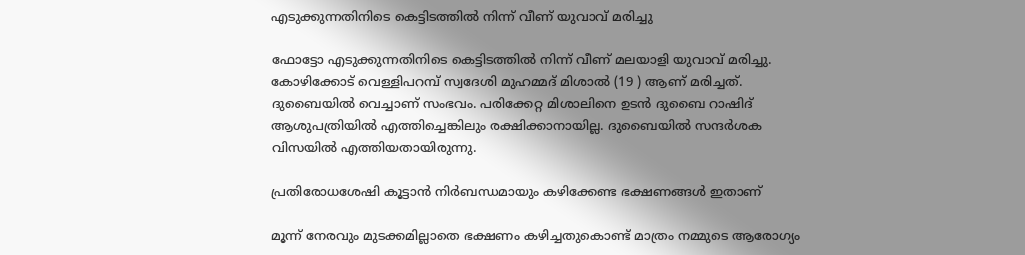എടുക്കുന്നതിനിടെ കെട്ടിടത്തിൽ നിന്ന് വീണ് യുവാവ് മരിച്ചു

ഫോട്ടോ എടുക്കുന്നതിനിടെ കെട്ടിടത്തിൽ നിന്ന് വീണ് മലയാളി യുവാവ് മരിച്ചു. കോഴിക്കോട് വെള്ളിപറമ്പ് സ്വദേശി മുഹമ്മദ് മിശാൽ (19 ) ആണ് മരിച്ചത്.
ദുബൈയിൽ വെച്ചാണ് സംഭവം. പരിക്കേറ്റ മിശാലിനെ ഉടൻ ദുബൈ റാഷിദ് ആശുപത്രിയിൽ എത്തിച്ചെങ്കിലും രക്ഷിക്കാനായില്ല. ദുബൈയിൽ സന്ദർശക വിസയിൽ എത്തിയതായിരുന്നു.

പ്രതിരോധശേഷി കൂട്ടാൻ നിർബന്ധമായും കഴിക്കേണ്ട ഭക്ഷണങ്ങൾ ഇതാണ്

മൂന്ന് നേരവും മുടക്കമില്ലാതെ ഭക്ഷണം കഴിച്ചതുകൊണ്ട് മാത്രം നമ്മുടെ ആരോഗ്യം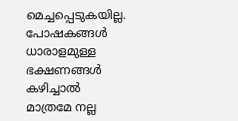മെച്ചപ്പെടുകയില്ല. പോഷകങ്ങൾ ധാരാളമുള്ള ഭക്ഷണങ്ങൾ കഴിച്ചാൽ മാത്രമേ നല്ല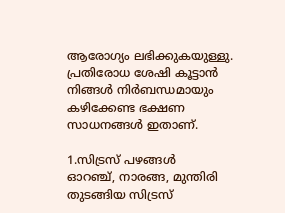ആരോഗ്യം ലഭിക്കുകയുള്ളു. പ്രതിരോധ ശേഷി കൂട്ടാൻ നിങ്ങൾ നിർബന്ധമായും കഴിക്കേണ്ട ഭക്ഷണ സാധനങ്ങൾ ഇതാണ്.

1.സിട്രസ് പഴങ്ങൾ
ഓറഞ്ച്, നാരങ്ങ, മുന്തിരി തുടങ്ങിയ സിട്രസ്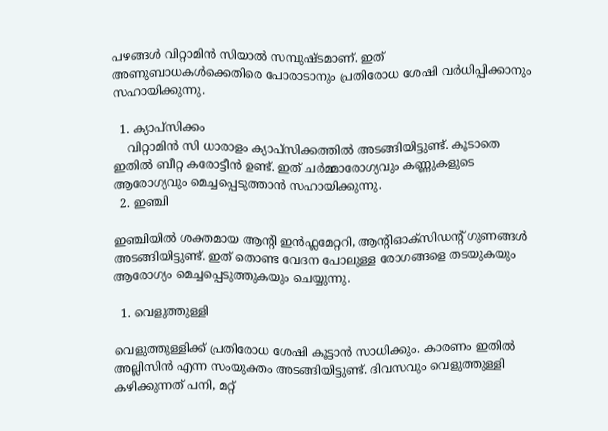പഴങ്ങൾ വിറ്റാമിൻ സിയാൽ സമ്പുഷ്ടമാണ്. ഇത് അണുബാധകൾക്കെതിരെ പോരാടാനും പ്രതിരോധ ശേഷി വർധിപ്പിക്കാനും സഹായിക്കുന്നു.

  1. ക്യാപ്‌സിക്കം
    വിറ്റാമിൻ സി ധാരാളം ക്യാപ്സിക്കത്തിൽ അടങ്ങിയിട്ടുണ്ട്. കൂടാതെ ഇതിൽ ബീറ്റ കരോട്ടീൻ ഉണ്ട്. ഇത് ചർമ്മാരോഗ്യവും കണ്ണുകളുടെ ആരോഗ്യവും മെച്ചപ്പെടുത്താൻ സഹായിക്കുന്നു.
  2. ഇഞ്ചി

ഇഞ്ചിയിൽ ശക്തമായ ആന്റി ഇൻഫ്ലമേറ്ററി, ആന്റിഓക്സിഡന്റ് ഗുണങ്ങൾ അടങ്ങിയിട്ടുണ്ട്. ഇത് തൊണ്ട വേദന പോലുള്ള രോഗങ്ങളെ തടയുകയും ആരോഗ്യം മെച്ചപ്പെടുത്തുകയും ചെയ്യുന്നു.

  1. വെളുത്തുള്ളി

വെളുത്തുള്ളിക്ക് പ്രതിരോധ ശേഷി കൂട്ടാൻ സാധിക്കും. കാരണം ഇതിൽ അല്ലിസിൻ എന്ന സംയുക്തം അടങ്ങിയിട്ടുണ്ട്. ദിവസവും വെളുത്തുള്ളി കഴിക്കുന്നത് പനി, മറ്റ്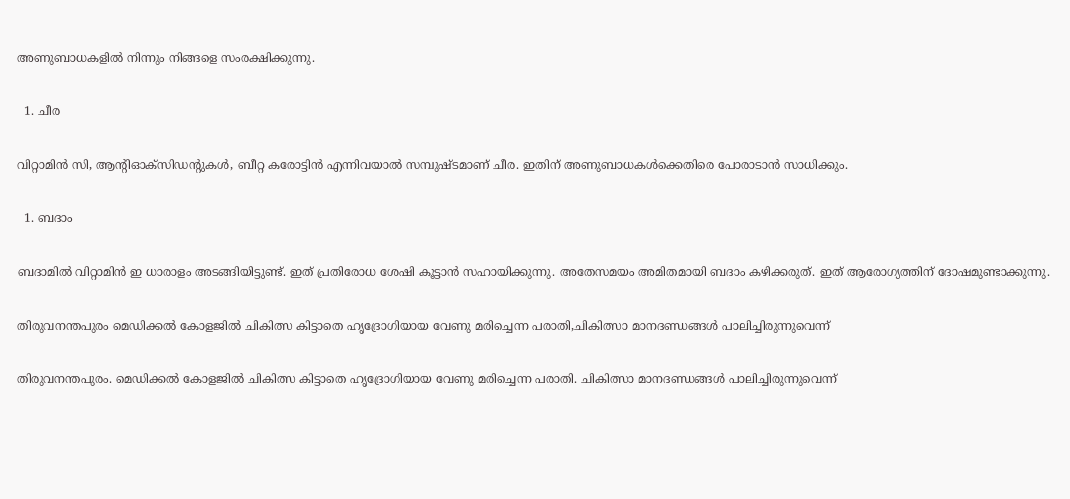അണുബാധകളിൽ നിന്നും നിങ്ങളെ സംരക്ഷിക്കുന്നു.

  1. ചീര

വിറ്റാമിൻ സി, ആന്റിഓക്‌സിഡന്റുകൾ, ബീറ്റ കരോട്ടിൻ എന്നിവയാൽ സമ്പുഷ്ടമാണ് ചീര. ഇതിന് അണുബാധകൾക്കെതിരെ പോരാടാൻ സാധിക്കും.

  1. ബദാം

ബദാമിൽ വിറ്റാമിൻ ഇ ധാരാളം അടങ്ങിയിട്ടുണ്ട്. ഇത് പ്രതിരോധ ശേഷി കൂട്ടാൻ സഹായിക്കുന്നു. അതേസമയം അമിതമായി ബദാം കഴിക്കരുത്. ഇത് ആരോഗ്യത്തിന് ദോഷമുണ്ടാക്കുന്നു.

തിരുവനന്തപുരം മെഡിക്കൽ കോളജിൽ ചികിത്സ കിട്ടാതെ ഹൃദ്രോഗിയായ വേണു മരിച്ചെന്ന പരാതി,ചികിത്സാ മാനദണ്ഡങ്ങൾ പാലിച്ചിരുന്നുവെന്ന്

തിരുവനന്തപുരം. മെഡിക്കൽ കോളജിൽ ചികിത്സ കിട്ടാതെ ഹൃദ്രോഗിയായ വേണു മരിച്ചെന്ന പരാതി. ചികിത്സാ മാനദണ്ഡങ്ങൾ പാലിച്ചിരുന്നുവെന്ന്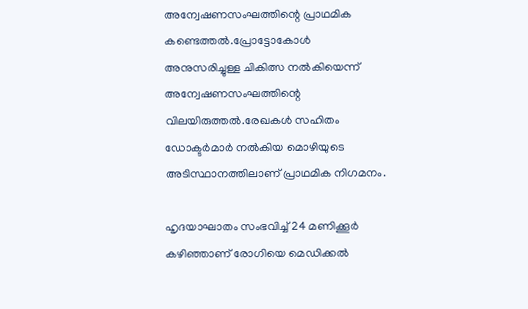അന്വേഷണസംഘത്തിന്റെ പ്രാഥമിക കണ്ടെത്തൽ.പ്രോട്ടോകോൾ അനുസരിച്ചുള്ള ചികിത്സ നൽകിയെന്ന് അന്വേഷണസംഘത്തിന്റെ വിലയിരുത്തൽ.രേഖകൾ സഹിതം ഡോക്ടർമാർ നൽകിയ മൊഴിയുടെ അടിസ്ഥാനത്തിലാണ് പ്രാഥമിക നിഗമനം.

ഹൃദയാഘാതം സംഭവിച്ച് 24 മണിക്കൂർ കഴിഞ്ഞാണ് രോഗിയെ മെഡിക്കൽ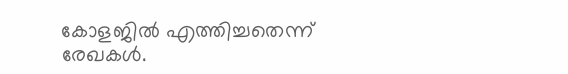കോളജിൽ എത്തിച്ചതെന്ന്
രേഖകൾ.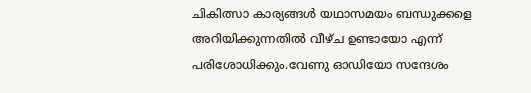ചികിത്സാ കാര്യങ്ങൾ യഥാസമയം ബന്ധുക്കളെ അറിയിക്കുന്നതിൽ വീഴ്ച ഉണ്ടായോ എന്ന് പരിശോധിക്കും.വേണു ഓഡിയോ സന്ദേശം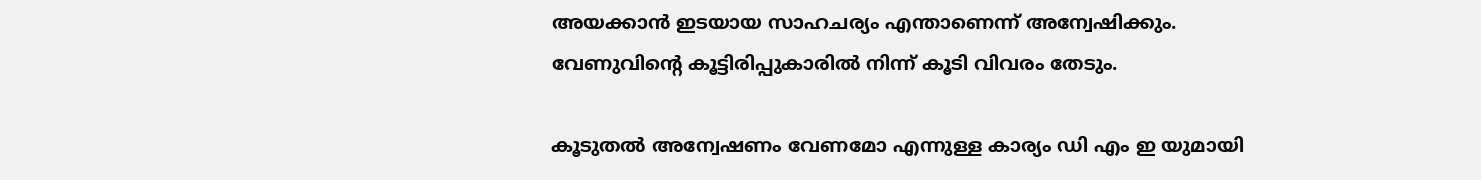അയക്കാൻ ഇടയായ സാഹചര്യം എന്താണെന്ന് അന്വേഷിക്കും. വേണുവിൻ്റെ കൂട്ടിരിപ്പുകാരിൽ നിന്ന് കൂടി വിവരം തേടും.

കൂടുതൽ അന്വേഷണം വേണമോ എന്നുള്ള കാര്യം ഡി എം ഇ യുമായി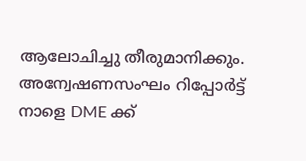ആലോചിച്ചു തീരുമാനിക്കും. അന്വേഷണസംഘം റിപ്പോർട്ട് നാളെ DME ക്ക്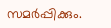സമർപ്പിക്കും.